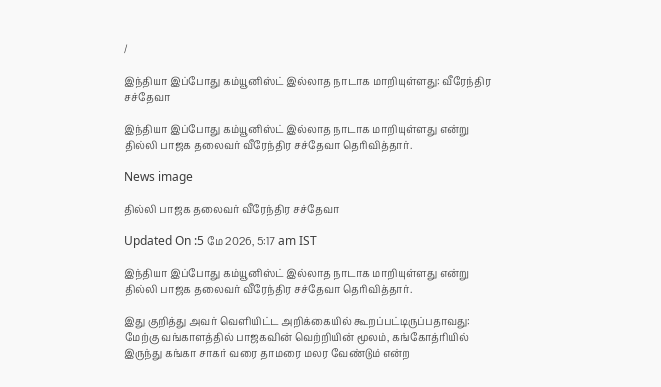/

இந்தியா இப்போது கம்யூனிஸ்ட் இல்லாத நாடாக மாறியுள்ளது: வீரேந்திர சச்தேவா

இந்தியா இப்போது கம்யூனிஸ்ட் இல்லாத நாடாக மாறியுள்ளது என்று தில்லி பாஜக தலைவர் வீரேந்திர சச்தேவா தெரிவித்தார்.

News image

தில்லி பாஜக தலைவர் வீரேந்திர சச்தேவா

Updated On :5 மே 2026, 5:17 am IST

இந்தியா இப்போது கம்யூனிஸ்ட் இல்லாத நாடாக மாறியுள்ளது என்று தில்லி பாஜக தலைவர் வீரேந்திர சச்தேவா தெரிவித்தார்.

இது குறித்து அவர் வெளியிட்ட அறிக்கையில் கூறப்பட்டிருப்பதாவது: மேற்கு வங்காளத்தில் பாஜகவின் வெற்றியின் மூலம், கங்கோத்ரியில் இருந்து கங்கா சாகர் வரை தாமரை மலர வேண்டும் என்ற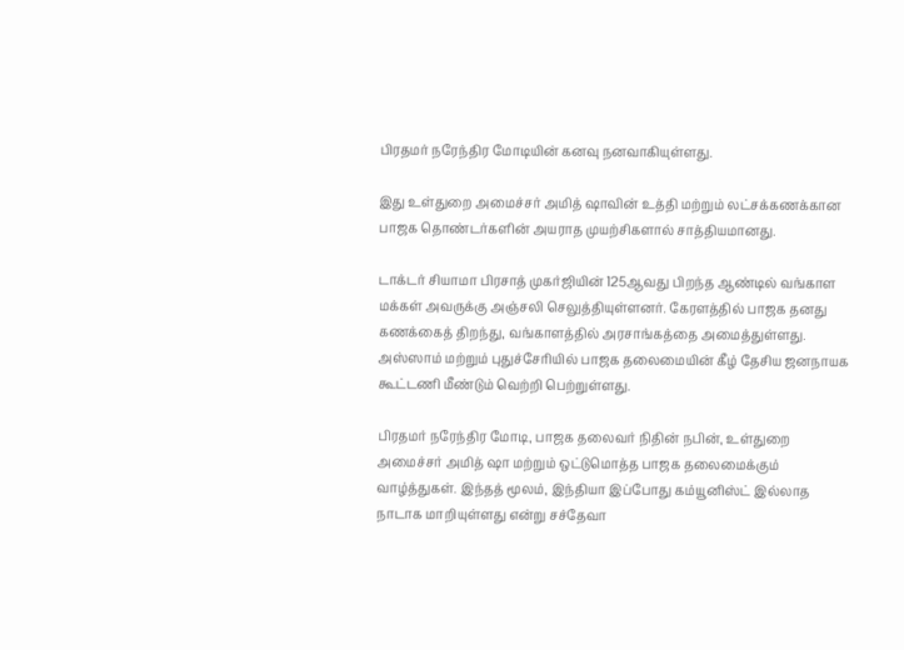பிரதமர் நரேந்திர மோடியின் கனவு நனவாகியுள்ளது.

இது உள்துறை அமைச்சர் அமித் ஷாவின் உத்தி மற்றும் லட்சக்கணக்கான பாஜக தொண்டர்களின் அயராத முயற்சிகளால் சாத்தியமானது.

டாக்டர் சியாமா பிரசாத் முகர்ஜியின் 125ஆவது பிறந்த ஆண்டில் வங்காள மக்கள் அவருக்கு அஞ்சலி செலுத்தியுள்ளனர். கேரளத்தில் பாஜக தனது கணக்கைத் திறந்து, வங்காளத்தில் அரசாங்கத்தை அமைத்துள்ளது. அஸ்ஸாம் மற்றும் புதுச்சேரியில் பாஜக தலைமையின் கீழ் தேசிய ஜனநாயக கூட்டணி மீண்டும் வெற்றி பெற்றுள்ளது.

பிரதமர் நரேந்திர மோடி, பாஜக தலைவர் நிதின் நபின், உள்துறை அமைச்சர் அமித் ஷா மற்றும் ஒட்டுமொத்த பாஜக தலைமைக்கும் வாழ்த்துகள். இந்தத் மூலம், இந்தியா இப்போது கம்யூனிஸ்ட் இல்லாத நாடாக மாறியுள்ளது என்று சச்தேவா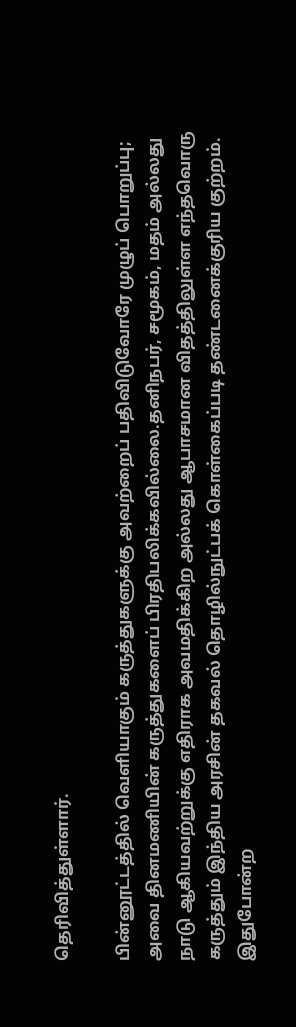தெரிவித்துள்ளார்.

பின்னூட்டத்தில் வெளியாகும் கருத்துகளுக்கு அவற்றைப் பதிவிடுவோரே முழுப் பொறுப்பு; அவை தினமணியின் கருத்துகளைப் பிரதிபலிக்கவில்லை.தனிநபர், சமூகம், மதம் அல்லது நாடு ஆகியவற்றுக்கு எதிராக அவமதிக்கிற அல்லது ஆபாசமான விதத்திலுள்ள எந்தவொரு கருத்தும் இந்திய அரசின் தகவல் தொழில்நுட்பக் கொள்கைப்படி தண்டனைக்குரிய குற்றம். இதுபோன்ற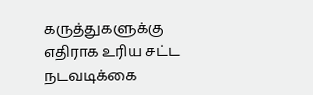கருத்துகளுக்கு எதிராக உரிய சட்ட நடவடிக்கை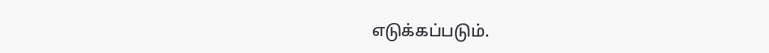எடுக்கப்படும்.